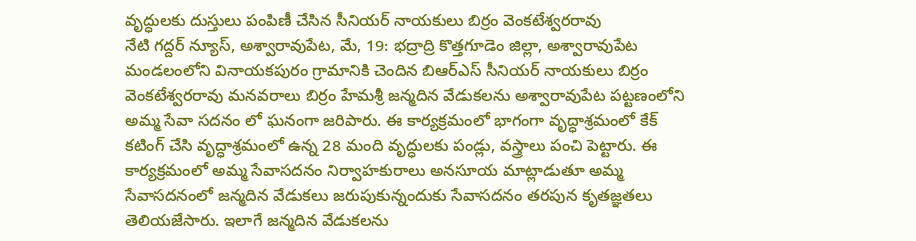వృద్ధులకు దుస్తులు పంపిణీ చేసిన సీనియర్ నాయకులు బిర్రం వెంకటేశ్వరరావు
నేటి గద్దర్ న్యూస్, అశ్వారావుపేట, మే, 19: భద్రాద్రి కొత్తగూడెం జిల్లా, అశ్వారావుపేట మండలంలోని వినాయకపురం గ్రామానికి చెందిన బిఆర్ఎస్ సీనియర్ నాయకులు బిర్రం వెంకటేశ్వరరావు మనవరాలు బిర్రం హేమశ్రీ జన్మదిన వేడుకలను అశ్వారావుపేట పట్టణంలోని అమ్మ సేవా సదనం లో ఘనంగా జరిపారు. ఈ కార్యక్రమంలో భాగంగా వృద్ధాశ్రమంలో కేక్ కటింగ్ చేసి వృద్ధాశ్రమంలో ఉన్న 28 మంది వృద్ధులకు పండ్లు, వస్త్రాలు పంచి పెట్టారు. ఈ కార్యక్రమంలో అమ్మ సేవాసదనం నిర్వాహకురాలు అనసూయ మాట్లాడుతూ అమ్మ సేవాసదనంలో జన్మదిన వేడుకలు జరుపుకున్నందుకు సేవాసదనం తరపున కృతజ్ఞతలు తెలియజేసారు. ఇలాగే జన్మదిన వేడుకలను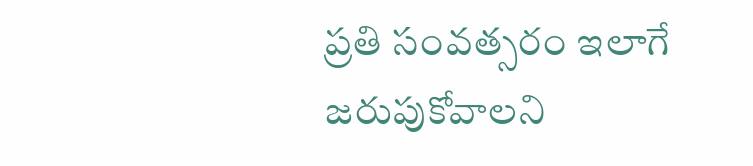ప్రతి సంవత్సరం ఇలాగే జరుపుకోవాలని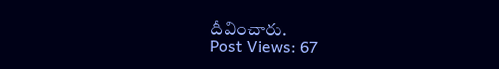దీవించారు.
Post Views: 67